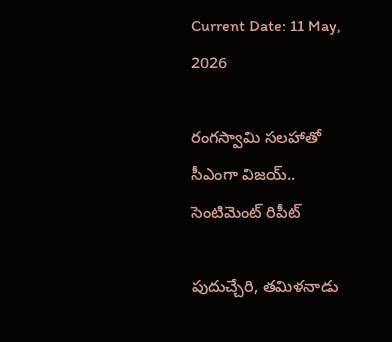Current Date: 11 May, 2026

రంగస్వామి సలహాతో సీఎంగా విజయ్.. సెంటిమెంట్ రిపీట్

పుదుచ్చేరి, తమిళనాడు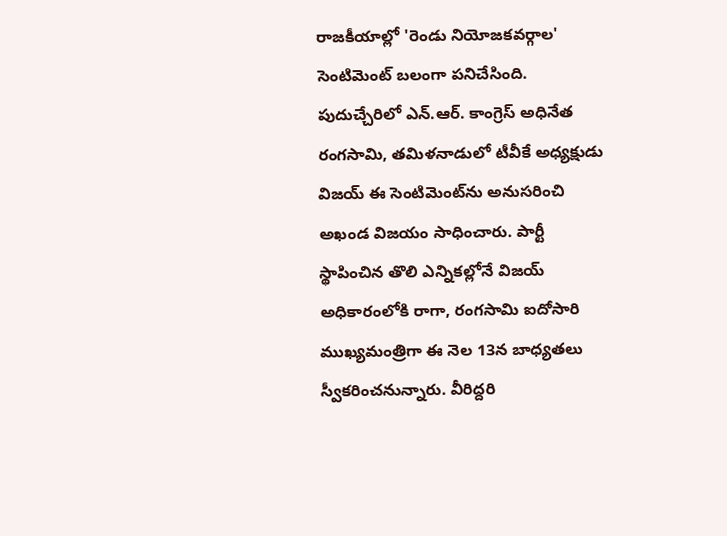రాజకీయాల్లో 'రెండు నియోజకవర్గాల' సెంటిమెంట్ బలంగా పనిచేసింది. పుదుచ్చేరిలో ఎన్.ఆర్. కాంగ్రెస్ అధినేత రంగసామి, తమిళనాడులో టీవీకే అధ్యక్షుడు విజయ్ ఈ సెంటిమెంట్‌ను అనుసరించి అఖండ విజయం సాధించారు. పార్టీ స్థాపించిన తొలి ఎన్నికల్లోనే విజయ్ అధికారంలోకి రాగా, రంగసామి ఐదోసారి ముఖ్యమంత్రిగా ఈ నెల 13న బాధ్యతలు స్వీకరించనున్నారు. వీరిద్దరి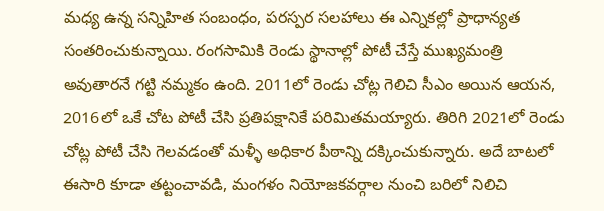మధ్య ఉన్న సన్నిహిత సంబంధం, పరస్పర సలహాలు ఈ ఎన్నికల్లో ప్రాధాన్యత సంతరించుకున్నాయి. రంగసామికి రెండు స్థానాల్లో పోటీ చేస్తే ముఖ్యమంత్రి అవుతారనే గట్టి నమ్మకం ఉంది. 2011లో రెండు చోట్ల గెలిచి సీఎం అయిన ఆయన, 2016లో ఒకే చోట పోటీ చేసి ప్రతిపక్షానికే పరిమితమయ్యారు. తిరిగి 2021లో రెండు చోట్ల పోటీ చేసి గెలవడంతో మళ్ళీ అధికార పీఠాన్ని దక్కించుకున్నారు. అదే బాటలో ఈసారి కూడా తట్టంచావడి, మంగళం నియోజకవర్గాల నుంచి బరిలో నిలిచి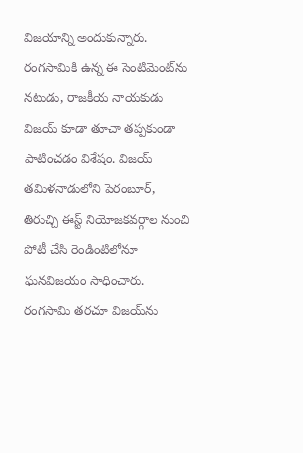విజయాన్ని అందుకున్నారు. రంగసామికి ఉన్న ఈ సెంటిమెంట్‌ను నటుడు, రాజకీయ నాయకుడు విజయ్ కూడా తూచా తప్పకుండా పాటించడం విశేషం. విజయ్ తమిళనాడులోని పెరంబూర్, తిరుచ్చి ఈస్ట్ నియోజకవర్గాల నుంచి పోటీ చేసి రెండింటిలోనూ ఘనవిజయం సాధించారు. రంగసామి తరచూ విజయ్‌ను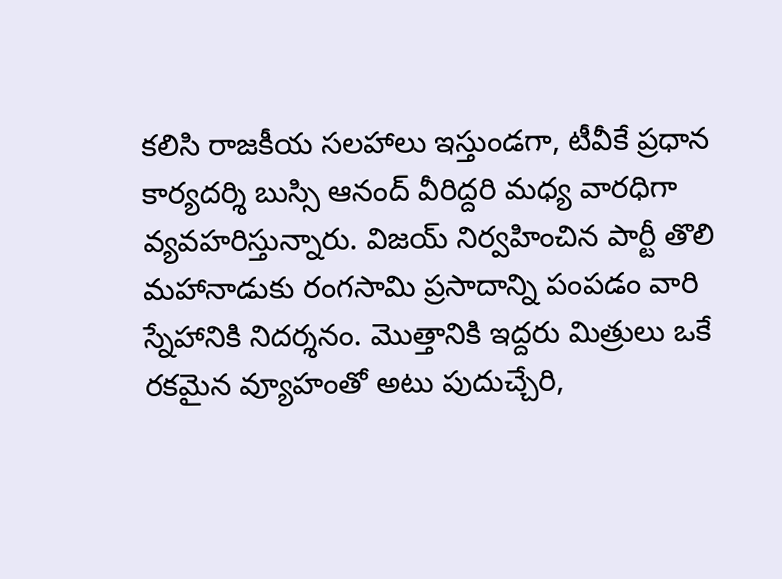కలిసి రాజకీయ సలహాలు ఇస్తుండగా, టీవీకే ప్రధాన కార్యదర్శి బుస్సి ఆనంద్ వీరిద్దరి మధ్య వారధిగా వ్యవహరిస్తున్నారు. విజయ్ నిర్వహించిన పార్టీ తొలి మహానాడుకు రంగసామి ప్రసాదాన్ని పంపడం వారి స్నేహానికి నిదర్శనం. మొత్తానికి ఇద్దరు మిత్రులు ఒకే రకమైన వ్యూహంతో అటు పుదుచ్చేరి,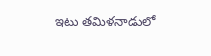ఇటు తమిళనాడులో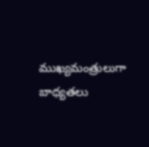ముఖ్యమంత్రులుగా బాధ్యతలు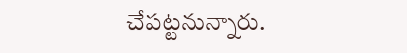చేపట్టనున్నారు.